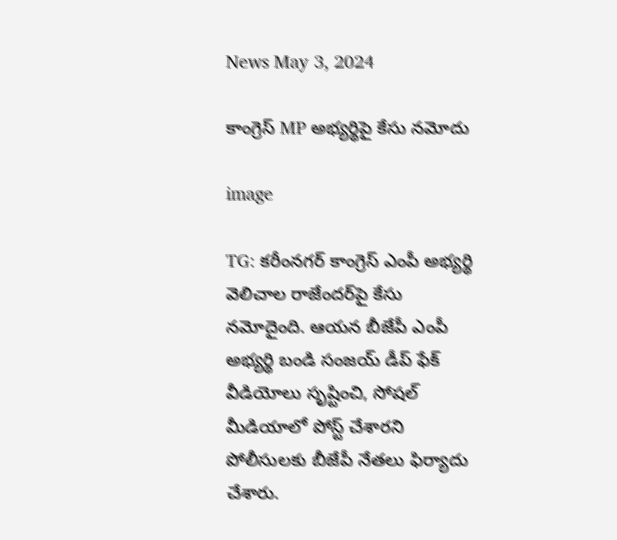News May 3, 2024

కాంగ్రెస్ MP అభ్యర్థిపై కేసు నమోదు

image

TG: కరీంనగర్ కాంగ్రెస్ ఎంపీ అభ్యర్థి వెలిచాల రాజేందర్‌పై కేసు నమోదైంది. ఆయన బీజేపీ ఎంపీ అభ్యర్థి బండి సంజయ్‌ డీప్ ఫేక్ వీడియోలు సృష్టించి, సోషల్ మీడియాలో పోస్ట్ చేశారని పోలీసులకు బీజేపీ నేతలు ఫిర్యాదు చేశారు.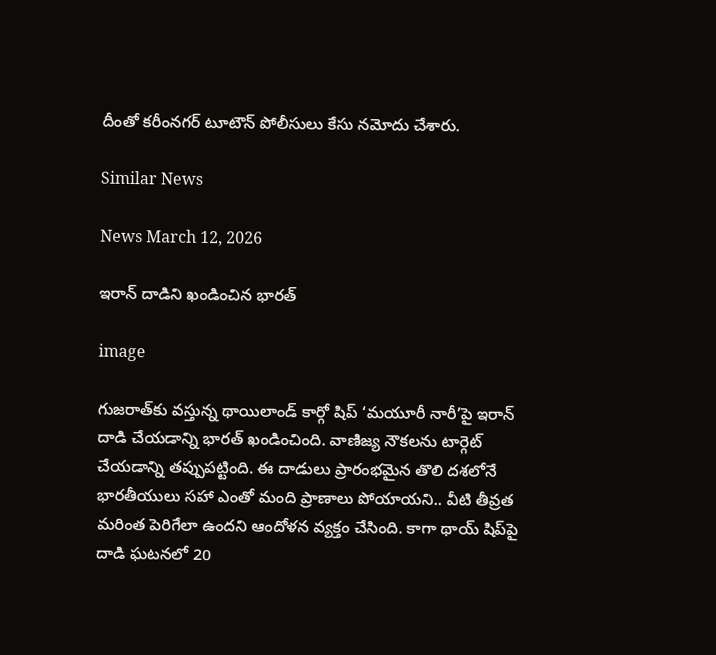దీంతో కరీంనగర్ టూటౌన్‌ పోలీసులు కేసు నమోదు చేశారు.

Similar News

News March 12, 2026

ఇరాన్ దాడిని ఖండించిన భారత్

image

గుజరాత్‌కు వస్తున్న థాయిలాండ్ కార్గో షిప్ ‘మయూరీ నారీ’పై ఇరాన్ దాడి చేయడాన్ని భారత్ ఖండించింది. వాణిజ్య నౌకలను టార్గెట్ చేయడాన్ని తప్పుపట్టింది. ఈ దాడులు ప్రారంభమైన తొలి దశలోనే భారతీయులు సహా ఎంతో మంది ప్రాణాలు పోయాయని.. వీటి తీవ్రత మరింత పెరిగేలా ఉందని ఆందోళన వ్యక్తం చేసింది. కాగా థాయ్ షిప్‌పై దాడి ఘటనలో 20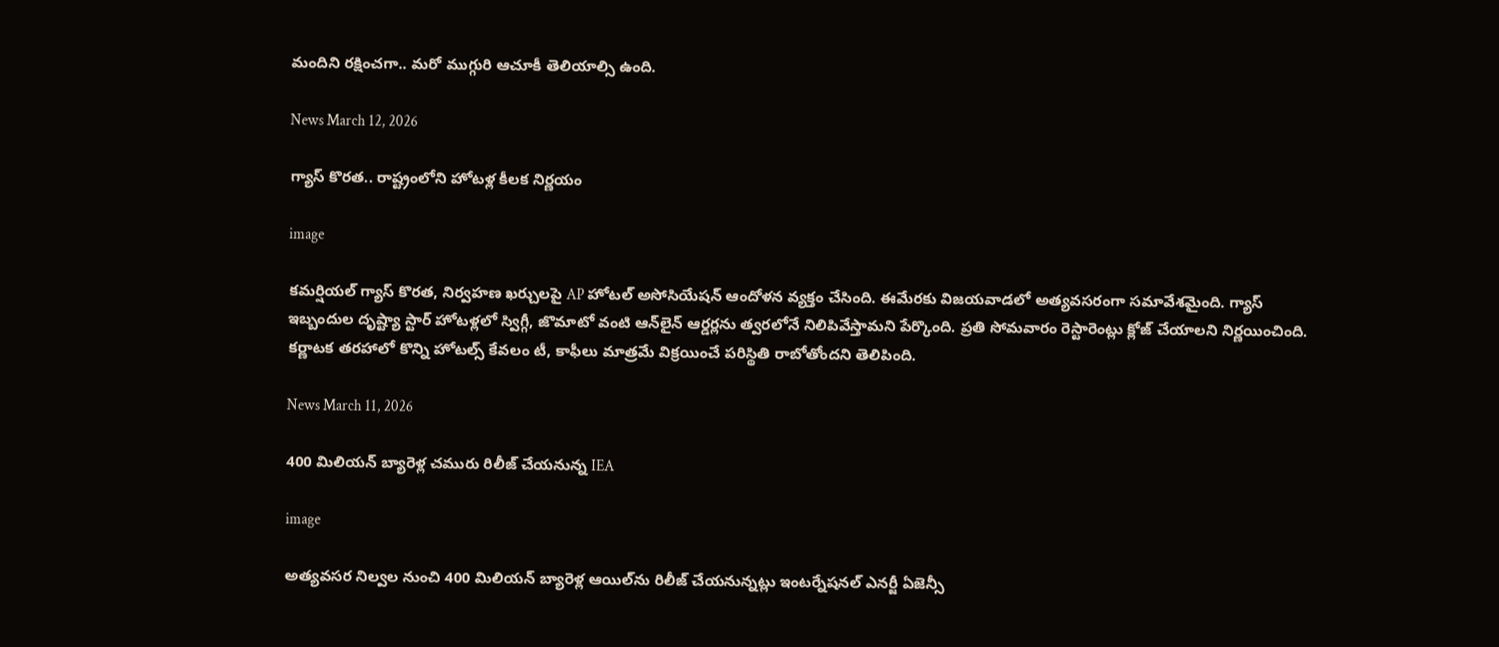మందిని రక్షించగా.. మరో ముగ్గురి ఆచూకీ తెలియాల్సి ఉంది.

News March 12, 2026

గ్యాస్ కొరత.. రాష్ట్రంలోని హోటళ్ల కీలక నిర్ణయం

image

కమర్షియల్ గ్యాస్ కొరత, నిర్వహణ ఖర్చులపై AP హోటల్ అసోసియేషన్ ఆందోళన వ్యక్తం చేసింది. ఈమేరకు విజయవాడలో అత్యవసరంగా సమావేశమైంది. గ్యాస్ ఇబ్బందుల దృష్ట్యా స్టార్‌ హోటళ్లలో స్విగ్గీ, జొమాటో వంటి ఆన్‌లైన్ ఆర్డర్లను త్వరలోనే నిలిపివేస్తామని పేర్కొంది. ప్రతి సోమవారం రెస్టారెంట్లు క్లోజ్ చేయాలని నిర్ణయించింది. కర్ణాటక తరహాలో కొన్ని హోటల్స్ కేవలం టీ, కాఫీలు మాత్రమే విక్రయించే పరిస్థితి రాబోతోందని తెలిపింది.

News March 11, 2026

400 మిలియన్ బ్యారెళ్ల చమురు రిలీజ్ చేయనున్న IEA

image

అత్యవసర నిల్వల నుంచి 400 మిలియన్ బ్యారెళ్ల ఆయిల్‌ను రిలీజ్ చేయనున్నట్లు ఇంటర్నేషనల్ ఎనర్జీ ఏజెన్సీ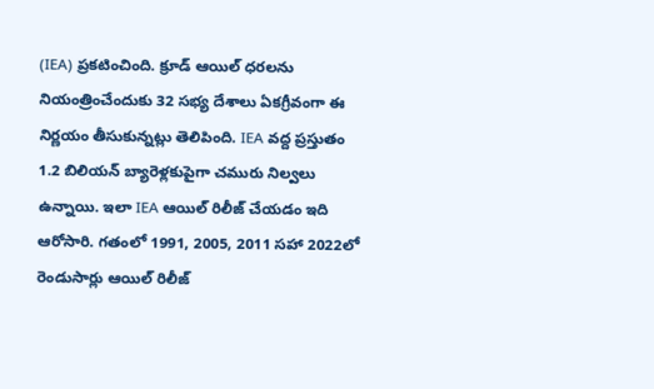(IEA) ప్రకటించింది. క్రూడ్ ఆయిల్ ధరలను నియంత్రించేందుకు 32 సభ్య దేశాలు ఏకగ్రీవంగా ఈ నిర్ణయం తీసుకున్నట్లు తెలిపింది. IEA వద్ద ప్రస్తుతం 1.2 బిలియన్ బ్యారెళ్లకుపైగా చమురు నిల్వలు ఉన్నాయి. ఇలా IEA ఆయిల్ రిలీజ్ చేయడం ఇది ఆరోసారి. గతంలో 1991, 2005, 2011 సహా 2022లో రెండుసార్లు ఆయిల్ రిలీజ్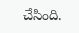చేసింది.